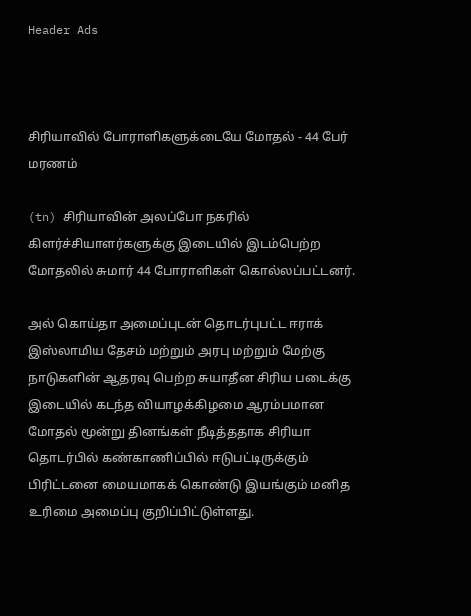Header Ads



சிரியாவில் போராளிகளுக்டையே மோதல் - 44 பேர் மரணம்

(tn) சிரியாவின் அலப்போ நகரில் கிளர்ச்சியாளர்களுக்கு இடையில் இடம்பெற்ற மோதலில் சுமார் 44 போராளிகள் கொல்லப்பட்டனர்.

அல் கொய்தா அமைப்புடன் தொடர்புபட்ட ஈராக் இஸ்லாமிய தேசம் மற்றும் அரபு மற்றும் மேற்கு நாடுகளின் ஆதரவு பெற்ற சுயாதீன சிரிய படைக்கு இடையில் கடந்த வியாழக்கிழமை ஆரம்பமான மோதல் மூன்று தினங்கள் நீடித்ததாக சிரியா தொடர்பில் கண்காணிப்பில் ஈடுபட்டிருக்கும் பிரிட்டனை மையமாகக் கொண்டு இயங்கும் மனித உரிமை அமைப்பு குறிப்பிட்டுள்ளது.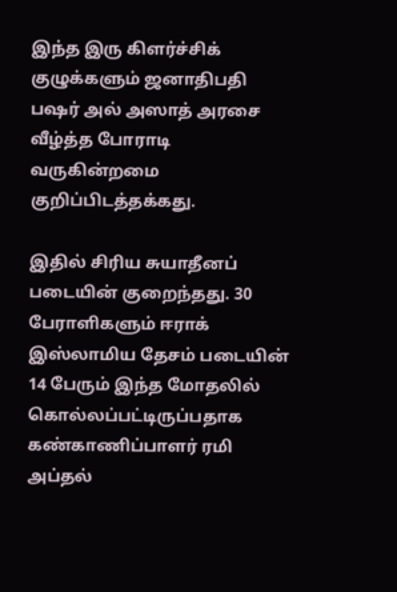இந்த இரு கிளர்ச்சிக் குழுக்களும் ஜனாதிபதி பஷர் அல் அஸாத் அரசை வீழ்த்த போராடி வருகின்றமை குறிப்பிடத்தக்கது.

இதில் சிரிய சுயாதீனப் படையின் குறைந்தது. 30 பேராளிகளும் ஈராக் இஸ்லாமிய தேசம் படையின் 14 பேரும் இந்த மோதலில் கொல்லப்பட்டிருப்பதாக கண்காணிப்பாளர் ரமி அப்தல்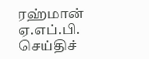ரஹ்மான் ஏ.எப்.பி. செய்திச்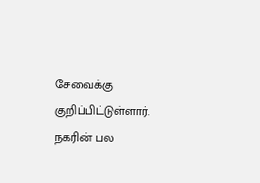சேவைக்கு குறிப்பிட்டுள்ளார். நகரின் பல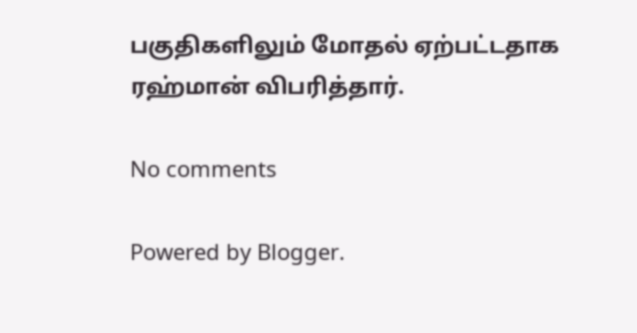பகுதிகளிலும் மோதல் ஏற்பட்டதாக ரஹ்மான் விபரித்தார்.

No comments

Powered by Blogger.